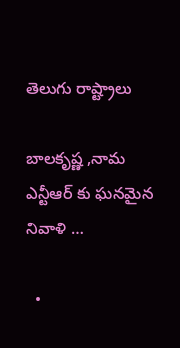తెలుగు రాష్ట్రాలు

బాలకృష్ణ ,నామ ఎన్టీఆర్ కు ఘనమైన నివాళి …

  •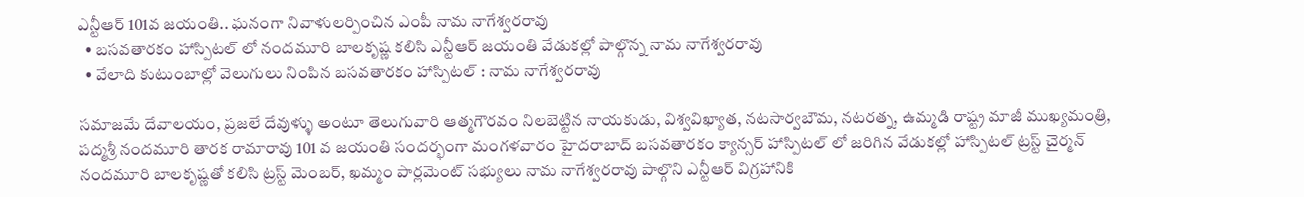ఎన్టీఆర్ 101వ జయంతి.. ఘనంగా నివాళులర్పించిన ఎంపీ నామ నాగేశ్వరరావు
  • బసవతారకం హాస్పిటల్ లో నందమూరి బాలకృష్ణ కలిసి ఎన్టీఆర్ జయంతి వేడుకల్లో పాల్గొన్న నామ నాగేశ్వరరావు
  • వేలాది కుటుంబాల్లో వెలుగులు నింపిన బసవతారకం హాస్పిటల్ : నామ నాగేశ్వరరావు

సమాజమే దేవాలయం, ప్రజలే దేవుళ్ళు అంటూ తెలుగువారి ఆత్మగౌరవం నిలబెట్టిన నాయకుడు, విశ్వవిఖ్యాత, నటసార్వబౌమ, నటరత్న, ఉమ్మడి రాష్ట్ర మాజీ ముఖ్యమంత్రి, పద్మశ్రీ నందమూరి తారక రామారావు 101 వ జయంతి సందర్భంగా మంగళవారం హైదరాబాద్ బసవతారకం క్యాన్సర్ హాస్పిటల్ లో జరిగిన వేడుకల్లో హాస్పిటల్ ట్రస్ట్ చైర్మన్ నందమూరి బాలకృష్ణతో కలిసి ట్రస్ట్ మెంబర్, ఖమ్మం పార్లమెంట్ సభ్యులు నామ నాగేశ్వరరావు పాల్గొని ఎన్టీఆర్ విగ్రహానికి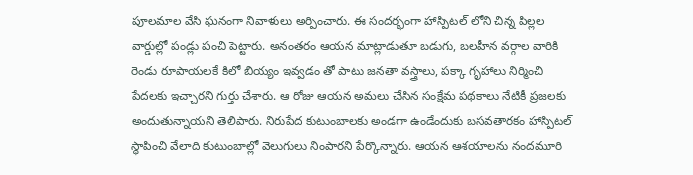పూలమాల వేసి ఘనంగా నివాళులు అర్పించారు. ఈ సందర్భంగా హాస్పిటల్ లోని చిన్న పిల్లల వార్డుల్లో పండ్లు పంచి పెట్టారు. అనంతరం ఆయన మాట్లాడుతూ బడుగు, బలహీన వర్గాల వారికి రెండు రూపాయలకే కిలో బియ్యం ఇవ్వడం తో పాటు జనతా వస్త్రాలు, పక్కా గృహాలు నిర్మించి పేదలకు ఇచ్చారని గుర్తు చేశారు. ఆ రోజు ఆయన అమలు చేసిన సంక్షేమ పథకాలు నేటికీ ప్రజలకు అందుతున్నాయని తెలిపారు. నిరుపేద కుటుంబాలకు అండగా ఉండేందుకు బసవతారకం హాస్పిటల్ స్థాపించి వేలాది కుటుంబాల్లో వెలుగులు నింపారని పేర్కొన్నారు. ఆయన ఆశయాలను నందమూరి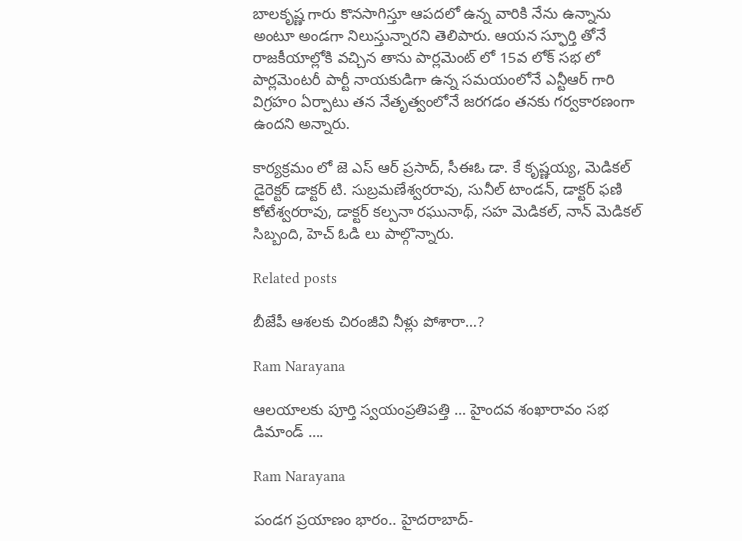బాలకృష్ణ గారు కొనసాగిస్తూ ఆపదలో ఉన్న వారికి నేను ఉన్నాను అంటూ అండగా నిలుస్తున్నారని తెలిపారు. ఆయన స్ఫూర్తి తోనే రాజకీయాల్లోకి వచ్చిన తాను పార్లమెంట్ లో 15వ లోక్ సభ లో పార్లమెంటరీ పార్టీ నాయకుడిగా ఉన్న సమయంలోనే ఎన్టీఆర్ గారి విగ్రహo ఏర్పాటు తన నేతృత్వంలోనే జరగడం తనకు గర్వకారణంగా ఉందని అన్నారు.

కార్యక్రమం లో జె ఎస్ ఆర్ ప్రసాద్, సీఈఓ డా. కే కృష్ణయ్య, మెడికల్ డైరెక్టర్ డాక్టర్ టి. సుబ్రమణేశ్వరరావు, సునీల్ టాండన్, డాక్టర్ ఫణి కోటేశ్వరరావు, డాక్టర్ కల్పనా రఘునాథ్, సహ మెడికల్, నాన్ మెడికల్ సిబ్బంది, హెచ్ ఓడి లు పాల్గొన్నారు.

Related posts

బీజేపీ ఆశలకు చిరంజీవి నీళ్లు పోశారా…?

Ram Narayana

ఆలయాలకు పూర్తి స్వయంప్రతిపత్తి … హైందవ శంఖారావం సభ డిమాండ్ ….

Ram Narayana

పండగ ప్రయాణం భారం.. హైదరాబాద్-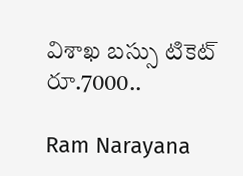విశాఖ బస్సు టికెట్ రూ.7000..

Ram Narayana